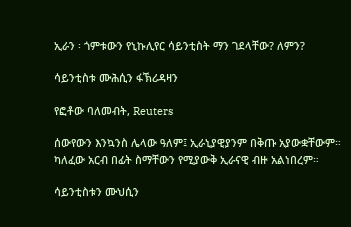ኢራን ፡ ጎምቱውን የኒኩሊየር ሳይንቲስት ማን ገደላቸው? ለምን?

ሳይንቲስቱ ሙሕሲን ፋኽሪዳዛን

የፎቶው ባለመብት, Reuters

ሰውየውን እንኳንስ ሌላው ዓለም፤ ኢራኒያዊያንም በቅጡ አያውቋቸውም። ካለፈው አርብ በፊት ስማቸውን የሚያውቅ ኢራናዊ ብዙ አልነበረም።

ሳይንቲስቱን ሙህሲን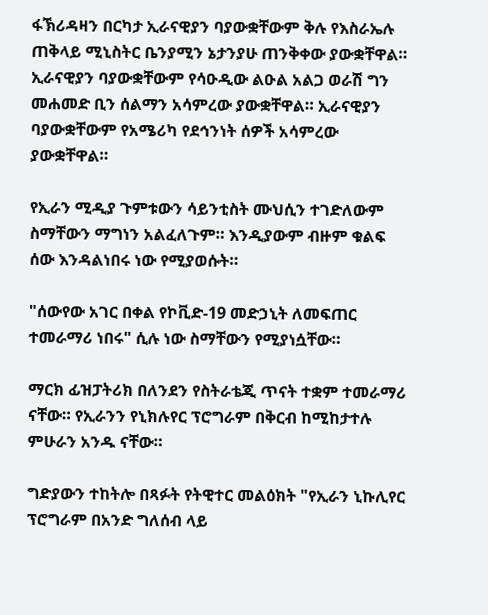ፋኽሪዳዛን በርካታ ኢራናዊያን ባያውቋቸውም ቅሉ የእስራኤሉ ጠቅላይ ሚኒስትር ቤንያሚን ኔታንያሁ ጠንቅቀው ያውቋቸዋል። ኢራናዊያን ባያውቋቸውም የሳዑዲው ልዑል አልጋ ወራሽ ግን መሐመድ ቢን ሰልማን አሳምረው ያውቋቸዋል። ኢራናዊያን ባያውቋቸውም የአሜሪካ የደኅንነት ሰዎች አሳምረው ያውቋቸዋል።

የኢራን ሚዲያ ጉምቱውን ሳይንቲስት ሙህሲን ተገድለውም ስማቸውን ማግነን አልፈለጉም። እንዲያውም ብዙም ቁልፍ ሰው እንዳልነበሩ ነው የሚያወሱት።

"ሰውየው አገር በቀል የኮቪድ-19 መድኃኒት ለመፍጠር ተመራማሪ ነበሩ" ሲሉ ነው ስማቸውን የሚያነሷቸው።

ማርክ ፊዝፓትሪክ በለንደን የስትራቴጂ ጥናት ተቋም ተመራማሪ ናቸው። የኢራንን የኒክሉየር ፕሮግራም በቅርብ ከሚከታተሉ ምሁራን አንዱ ናቸው።

ግድያውን ተከትሎ በጻፉት የትዊተር መልዕክት "የኢራን ኒኩሊየር ፕሮግራም በአንድ ግለሰብ ላይ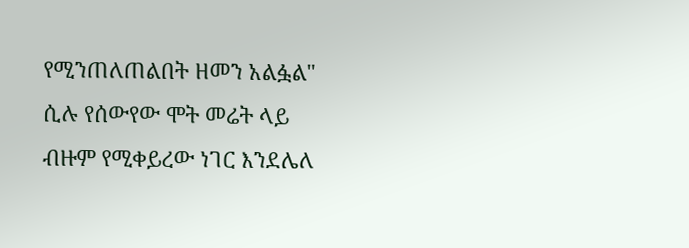የሚንጠለጠልበት ዘመን አልፏል" ሲሉ የሰውየው ሞት መሬት ላይ ብዙም የሚቀይረው ነገር እንደሌለ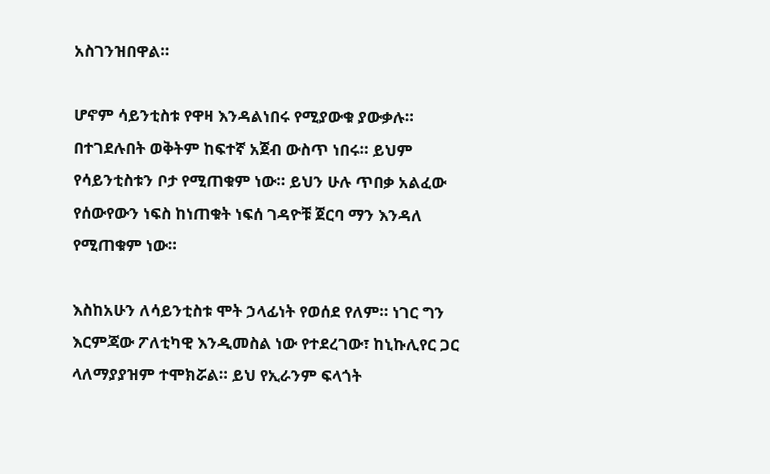አስገንዝበዋል።

ሆኖም ሳይንቲስቱ የዋዛ እንዳልነበሩ የሚያውቁ ያውቃሉ። በተገደሉበት ወቅትም ከፍተኛ አጀብ ውስጥ ነበሩ። ይህም የሳይንቲስቱን ቦታ የሚጠቁም ነው። ይህን ሁሉ ጥበቃ አልፈው የሰውየውን ነፍስ ከነጠቁት ነፍሰ ገዳዮቹ ጀርባ ማን እንዳለ የሚጠቁም ነው።

እስከአሁን ለሳይንቲስቱ ሞት ኃላፊነት የወሰደ የለም። ነገር ግን እርምጃው ፖለቲካዊ እንዲመስል ነው የተደረገው፣ ከኒኩሊየር ጋር ላለማያያዝም ተሞክሯል። ይህ የኢራንም ፍላጎት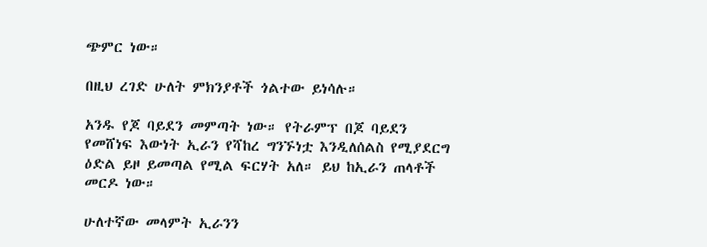ጭምር ነው።

በዚህ ረገድ ሁለት ምክንያቶች ጎልተው ይነሳሉ።

አንዱ የጆ ባይደን መምጣት ነው። የትራምፕ በጆ ባይደን የመሸነፍ እውነት ኢራን የሻከረ ግንኙነቷ እንዲለሰልስ የሚያደርግ ዕድል ይዞ ይመጣል የሚል ፍርሃት አለ። ይህ ከኢራን ጠላቶች መርዶ ነው።

ሁለተኛው መላምት ኢራንን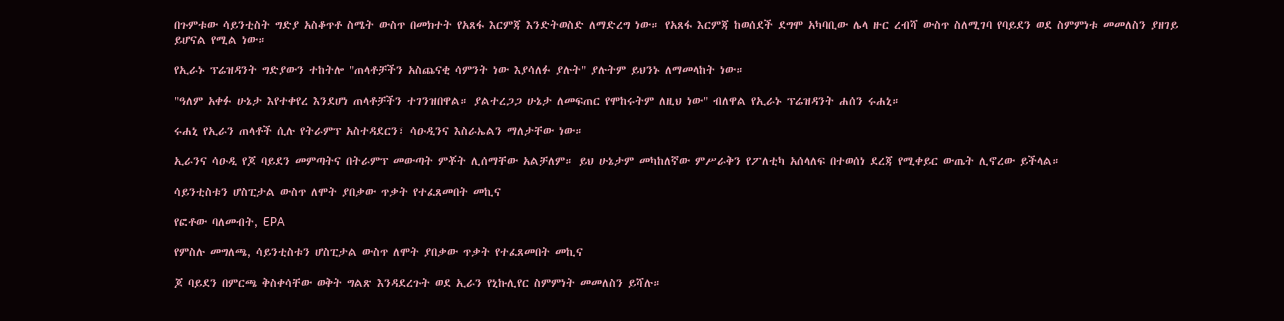በጉምቱው ሳይንቲስት ግድያ አስቆጥቶ ስሜት ውስጥ በመክተት የአጸፋ እርምጃ እንድትወስድ ለማድረግ ነው። የአጸፋ እርምጃ ከወሰደች ደግሞ አካባቢው ሌላ ዙር ረብሻ ውስጥ ስለሚገባ የባይደን ወደ ስምምነቱ መመለስን ያዘገይ ይሆናል የሚል ነው።

የኢራኑ ፕሬዝዳንት ግድያውን ተከትሎ "ጠላቶቻችን አስጨናቂ ሳምንት ነው እያሳለፉ ያሉት" ያሉትም ይህንኑ ለማመላከት ነው።

"ዓለም አቀፉ ሁኔታ እየተቀየረ እንደሆነ ጠላቶቻችን ተገንዝበዋል። ያልተረጋጋ ሁኔታ ለመፍጠር የሞከሩትም ለዚህ ነው" ብለዋል የኢራኑ ፕሬዝዳንት ሐሰን ሩሐኒ።

ሩሐኒ የኢራን ጠላቶች ሲሉ የትራምፕ አስተዳደርን፣ ሳዑዲንና እስራኤልን ማለታቸው ነው።

ኢራንና ሳዑዲ የጆ ባይደን መምጣትና በትራምፕ መውጣት ምቾት ሊሰማቸው አልቻለም። ይህ ሁኔታም መካከለኛው ምሥራቅን የፖለቲካ አሰላለፍ በተወሰነ ደረጃ የሚቀይር ውጤት ሊኖረው ይችላል።

ሳይንቲስቱን ሆስፒታል ውስጥ ለሞት ያበቃው ጥቃት የተፈጸመበት መኪና

የፎቶው ባለመብት, EPA

የምስሉ መግለጫ, ሳይንቲስቱን ሆስፒታል ውስጥ ለሞት ያበቃው ጥቃት የተፈጸመበት መኪና

ጆ ባይደን በምርጫ ቅስቀሳቸው ወቅት ግልጽ እንዳደረጉት ወደ ኢራን የኒኩሊየር ስምምነት መመለስን ይሻሉ።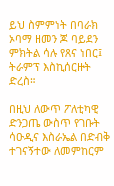ይህ ስምምነት በባራክ ኦባማ ዘመን ጆ ባይደን ምክትል ሳሉ የጸና ነበር፤ ትራምፕ እስኪሰርዙት ድረስ።

በዚህ ለውጥ ፖለቲካዊ ድንጋጤ ውስጥ የገቡት ሳዑዲና እስራኤል በድብቅ ተገናኝተው ለመምከርም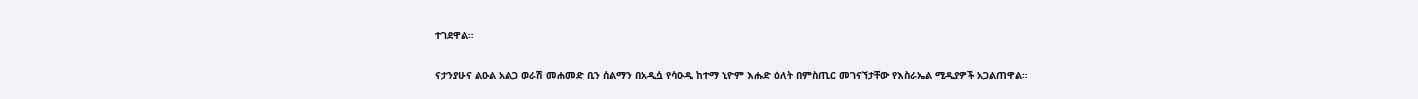ተገደዋል።

ናታንያሁና ልዑል አልጋ ወራሽ መሐመድ ቢን ሰልማን በአዲሷ የሳዑዲ ከተማ ኒዮም እሑድ ዕለት በምስጢር መገናኘታቸው የእስራኤል ሚዲያዎች አጋልጠዋል።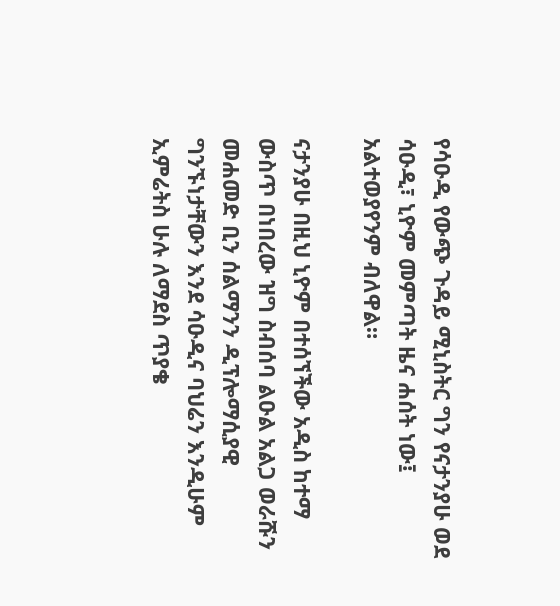የሳዑዲ የውጭ ጉዳይ ሚኒስትር ግን የናታንያሁ ወደ ሳዑዲ፣ ኒዮም መምጣት ዜና ሐሰት ነው፤ አልተወያየንም ብለዋል።

ናታንያሁ በዚህ ኒዮም በተሰኘችው አዲስ ከተማ ውስጥ በነበረው ዝግ ስብሰባ ልዑል አልጋ ወራሹን መሐመድ ቢን ሰልማንን ዲፕሎማሲያዊ ግንኙነታቸውን እንደ ሳዑዲና ባህሬን እንዲሁም ኢምሬትስ ሁሉ ለማደስ ጥያቄ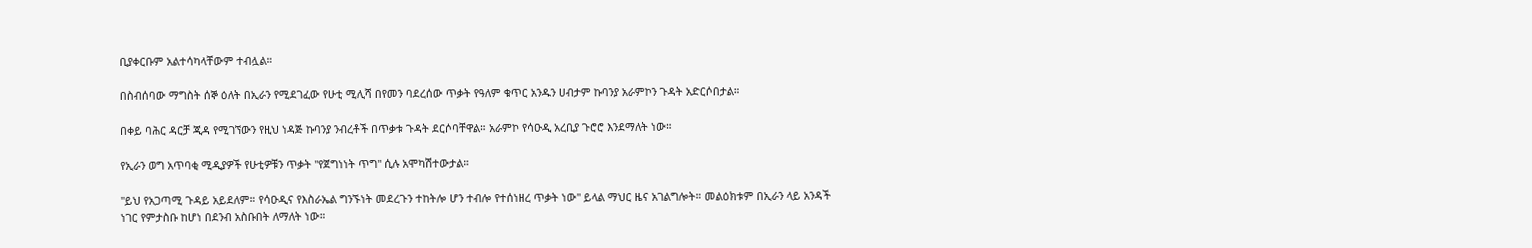ቢያቀርቡም አልተሳካላቸውም ተብሏል።

በስብሰባው ማግስት ሰኞ ዕለት በኢራን የሚደገፈው የሁቲ ሚሊሻ በየመን ባደረሰው ጥቃት የዓለም ቁጥር አንዱን ሀብታም ኩባንያ አራምኮን ጉዳት አድርሶበታል።

በቀይ ባሕር ዳርቻ ጂዳ የሚገኘውን የዚህ ነዳጅ ኩባንያ ንብረቶች በጥቃቱ ጉዳት ደርሶባቸዋል። አራምኮ የሳዑዲ አረቢያ ጉሮሮ እንደማለት ነው።

የኢራን ወግ አጥባቂ ሚዲያዎች የሁቲዎቹን ጥቃት "የጀግነነት ጥግ" ሲሉ አሞካሽተውታል።

"ይህ የአጋጣሚ ጉዳይ አይደለም። የሳዑዲና የእስራኤል ግንኙነት መደረጉን ተከትሎ ሆን ተብሎ የተሰነዘረ ጥቃት ነው" ይላል ማህር ዜና አገልግሎት። መልዕክቱም በኢራን ላይ አንዳች ነገር የምታስቡ ከሆነ በደንብ አስቡበት ለማለት ነው።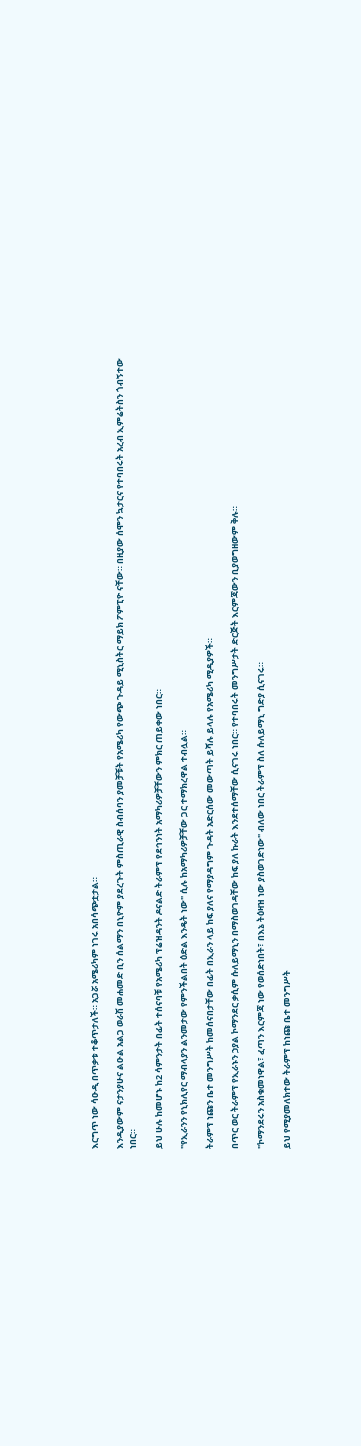እርግጥ ነው ሳዑዲ በጥቃቱ ተቆጥታለች። አጋሯ አሜሪካም ነገሩ አበሳጭቷታል።

እንዲያውም ናታንያሁና ልዑል አልጋ ወራሽ መሐመድ ቢን ሰልማን በኒዮም ያደረጉት ምስጢራዊ ስብሰባን ያመቻቹት የአሜሪካ የውጭ ጉዳይ ሚኒስትር ማይክ ፖምፒዮ ናቸው። በዚያው ሰሞን ኳታርና የተባበሩት አረብ ኢምሬትስን ጎብኝተው ነበር።

ይህ ሁሉ ከመሆኑ ከ2 ሳምንታት በፊት ተሰናባቹ የአሜሪካ ፕሬዝዳንት ዶናልድ ትራምፕ የደኅንነት አማካሪዎቻቸውን ምክር ጠይቀው ነበር።

"የኢራንን የኒክሊየር ማብላያን ልንመታው የምንችልበት ዕድል እንዴት ነው" ሲሉ ከአማካሪዎቻቸው ጋር ተማክረዋል ተብሏል።

ትራምፕ ነጩን ቤተ መንግሥት ከመሰናበታቸው በፊት በኢራን ላይ ከፍ ያለና የማያዳግም ጉዳት አድርሰው መውጣት ይሻሉ ይላሉ የአሜሪካ ሚዲያዎች።

በጥር ወር ትራምፕ የኢራኑን ኃያል ኮማንደር ቃሲም ሱለይማኒን በማስወገዳቸው ከፍ ያለ ኩራት እንደተሰማቸው ሲናገሩ ነበር። የተባበሩት መንግሥታት ድርጅት እርምጃውን ቢያወግዘውም ቅሉ።

"ኮማንደሩን አስቁመነዋል፣ ፈጣን እርምጃ ነው የወሰድነበት፣ በእኔ ትዕዛዝ ነው ያስወገድነው" ብለው ነበር ትራምፕ ስለ ሱለይማኒ ግድያ ሲናገሩ።

ይህ የሚያመለክተው ትራምፕ ከነጩ ቤተ መንግሥት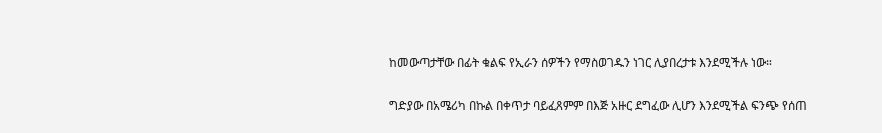ከመውጣታቸው በፊት ቁልፍ የኢራን ሰዎችን የማስወገዱን ነገር ሊያበረታቱ እንደሚችሉ ነው።

ግድያው በአሜሪካ በኩል በቀጥታ ባይፈጸምም በእጅ አዙር ደግፈው ሊሆን እንደሚችል ፍንጭ የሰጠ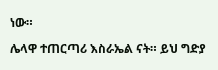ነው።

ሌላዋ ተጠርጣሪ እስራኤል ናት። ይህ ግድያ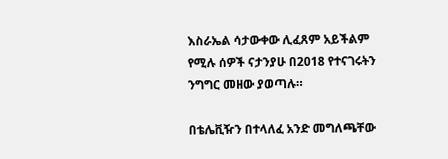እስራኤል ሳታውቀው ሊፈጸም አይችልም የሚሉ ሰዎች ናታንያሁ በ2018 የተናገሩትን ንግግር መዘው ያወጣሉ።

በቴሌቪዥን በተላለፈ አንድ መግለጫቸው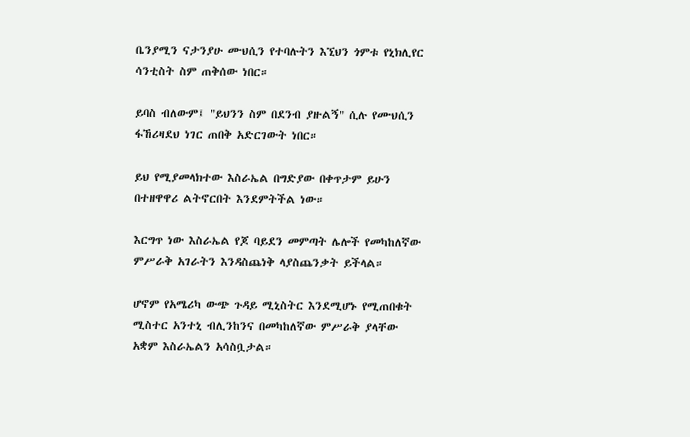ቤንያሚን ናታንያሁ ሙህሲን የተባሉትን እኚህን ጎምቱ የኒክሊየር ሳንቲስት ስም ጠቅሰው ነበር።

ይባስ ብለውም፤ "ይህንን ስም በደንብ ያዙልኝ" ሲሉ የሙህሲን ፋኸሪዛደህ ነገር ጠበቅ አድርገውት ነበር።

ይህ የሚያመላክተው እስራኤል በግድያው በቀጥታም ይሁን በተዘዋዋሪ ልትኖርበት እንደምትችል ነው።

እርግጥ ነው እስራኤል የጆ ባይደን መምጣት ሌሎች የመካከለኛው ምሥራቅ አገራትን እንዳስጨነቅ ላያስጨንቃት ይችላል።

ሆኖም የአሜሪካ ውጭ ጉዳይ ሚኒስትር እንደሚሆኑ የሚጠበቁት ሚስተር አንተኒ ብሊንከንና በመካከለኛው ምሥራቅ ያላቸው አቋም እስራኤልን አሳስቧታል።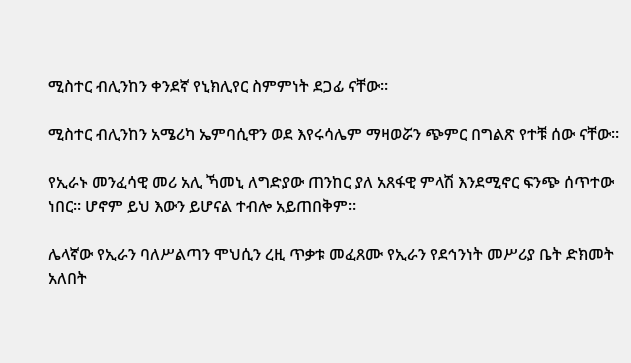ሚስተር ብሊንከን ቀንደኛ የኒክሊየር ስምምነት ደጋፊ ናቸው።

ሚስተር ብሊንከን አሜሪካ ኤምባሲዋን ወደ እየሩሳሌም ማዛወሯን ጭምር በግልጽ የተቹ ሰው ናቸው።

የኢራኑ መንፈሳዊ መሪ አሊ ኻመኒ ለግድያው ጠንከር ያለ አጸፋዊ ምላሽ እንደሚኖር ፍንጭ ሰጥተው ነበር። ሆኖም ይህ እውን ይሆናል ተብሎ አይጠበቅም።

ሌላኛው የኢራን ባለሥልጣን ሞህሲን ረዚ ጥቃቱ መፈጸሙ የኢራን የደኅንነት መሥሪያ ቤት ድክመት አለበት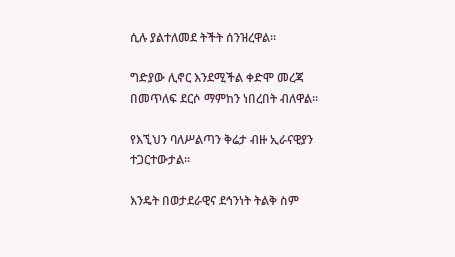ሲሉ ያልተለመደ ትችት ሰንዝረዋል።

ግድያው ሊኖር እንደሚችል ቀድሞ መረጃ በመጥለፍ ደርሶ ማምከን ነበረበት ብለዋል።

የእኚህን ባለሥልጣን ቅሬታ ብዙ ኢራናዊያን ተጋርተውታል።

እንዴት በወታደራዊና ደኅንነት ትልቅ ስም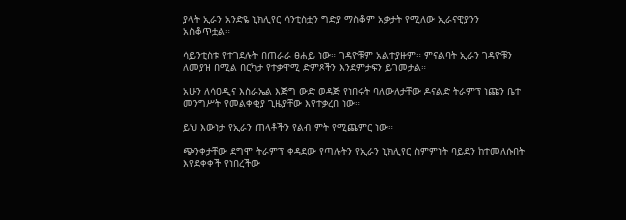ያላት ኢራን አንድዬ ኒክሊየር ሳንቲስቷን ግድያ ማስቆም አቃታት የሚለው ኢራናዊያንን አስቆጥቷል።

ሳይንቲስቱ የተገደሉት በጠራራ ፀሐይ ነው። ገዳዮቹም አልተያዙም። ምናልባት ኢራን ገዳዮቹን ለመያዝ በሚል በርካታ የተቃዋሚ ድምጾችን እንደምታፍን ይገመታል።

አሁን ለሳዐዲና እስራኤል እጅግ ውድ ወዳጅ የነበሩት ባለውለታቸው ዶናልድ ትራምፕ ነጩን ቤተ መንግሥት የመልቀቂያ ጊዜያቸው እየተቃረበ ነው።

ይህ እውነታ የኢራን ጠላቶችን የልብ ምት የሚጨምር ነው።

ጭንቀታቸው ደግሞ ትራምፕ ቀዳደው የጣሉትን የኢራን ኒክሊየር ስምምነት ባይደን ከተመለሱበት እየደቀቀች የነበረችው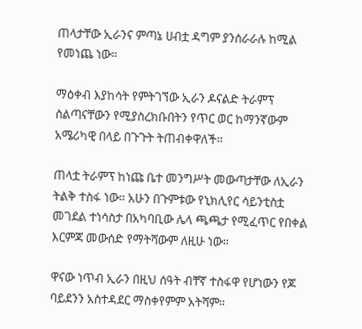ጠላታቸው ኢራንና ምጣኔ ሀብቷ ዳግም ያንሰራራሉ ከሚል የመነጨ ነው።

ማዕቀብ እያከሳት የምትገኘው ኢራን ዶናልድ ትራምፕ ስልጣናቸውን የሚያስረክቡበትን የጥር ወር ከማንኛውም አሜሪካዊ በላይ በጉጉት ትጠብቀዋለች።

ጠላቷ ትራምፕ ከነጩ ቤተ መንግሥት መውጣታቸው ለኢራን ትልቅ ተስፋ ነው። አሁን በጉምቱው የኒክሊየር ሳይንቲስቷ መገደል ተነሳስታ በአካባቢው ሌላ ጫጫታ የሚፈጥር የበቀል እርምጃ መውሰድ የማትሻውም ለዚሁ ነው።

ዋናው ነጥብ ኢራን በዚህ ሰዓት ብቸኛ ተስፋዋ የሆነውን የጆ ባይደንን አስተዳደር ማስቀየምም አትሻም።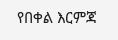የበቀል እርምጃ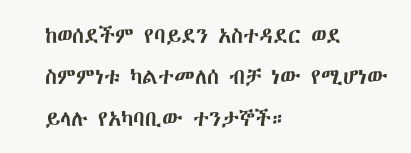ከወሰደችም የባይደን አስተዳደር ወደ ስምምነቱ ካልተመለሰ ብቻ ነው የሚሆነው ይላሉ የአካባቢው ተንታኞች።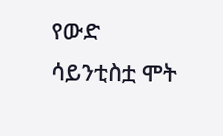የውድ ሳይንቲስቷ ሞት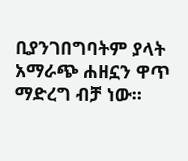ቢያንገበግባትም ያላት አማራጭ ሐዘኗን ዋጥ ማድረግ ብቻ ነው።